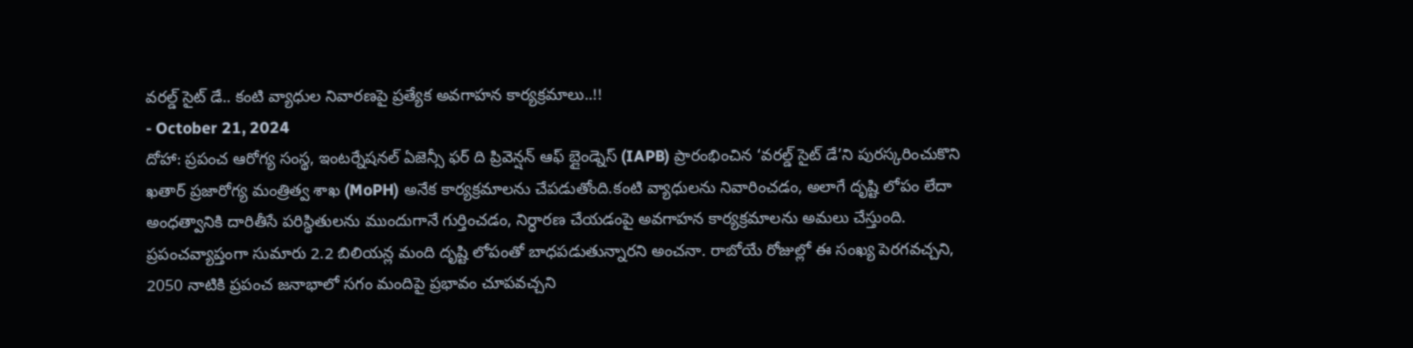వరల్డ్ సైట్ డే.. కంటి వ్యాధుల నివారణపై ప్రత్యేక అవగాహన కార్యక్రమాలు..!!
- October 21, 2024
దోహా: ప్రపంచ ఆరోగ్య సంస్థ, ఇంటర్నేషనల్ ఏజెన్సీ ఫర్ ది ప్రివెన్షన్ ఆఫ్ బ్లైండ్నెస్ (IAPB) ప్రారంభించిన ‘వరల్డ్ సైట్ డే’ని పురస్కరించుకొని ఖతార్ ప్రజారోగ్య మంత్రిత్వ శాఖ (MoPH) అనేక కార్యక్రమాలను చేపడుతోంది.కంటి వ్యాధులను నివారించడం, అలాగే దృష్టి లోపం లేదా అంధత్వానికి దారితీసే పరిస్థితులను ముందుగానే గుర్తించడం, నిర్ధారణ చేయడంపై అవగాహన కార్యక్రమాలను అమలు చేస్తుంది. ప్రపంచవ్యాప్తంగా సుమారు 2.2 బిలియన్ల మంది దృష్టి లోపంతో బాధపడుతున్నారని అంచనా. రాబోయే రోజుల్లో ఈ సంఖ్య పెరగవచ్చని, 2050 నాటికి ప్రపంచ జనాభాలో సగం మందిపై ప్రభావం చూపవచ్చని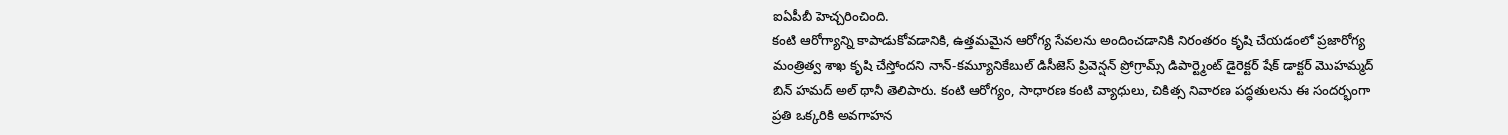ఐఏపీబీ హెచ్చరించింది.
కంటి ఆరోగ్యాన్ని కాపాడుకోవడానికి, ఉత్తమమైన ఆరోగ్య సేవలను అందించడానికి నిరంతరం కృషి చేయడంలో ప్రజారోగ్య మంత్రిత్వ శాఖ కృషి చేస్తోందని నాన్-కమ్యూనికేబుల్ డిసీజెస్ ప్రివెన్షన్ ప్రోగ్రామ్స్ డిపార్ట్మెంట్ డైరెక్టర్ షేక్ డాక్టర్ మొహమ్మద్ బిన్ హమద్ అల్ థానీ తెలిపారు. కంటి ఆరోగ్యం, సాధారణ కంటి వ్యాధులు, చికిత్స నివారణ పద్ధతులను ఈ సందర్భంగా ప్రతి ఒక్కరికి అవగాహన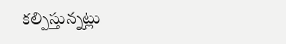కల్పిస్తున్నట్లు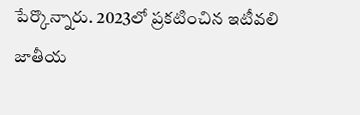పేర్కొన్నారు. 2023లో ప్రకటించిన ఇటీవలి జాతీయ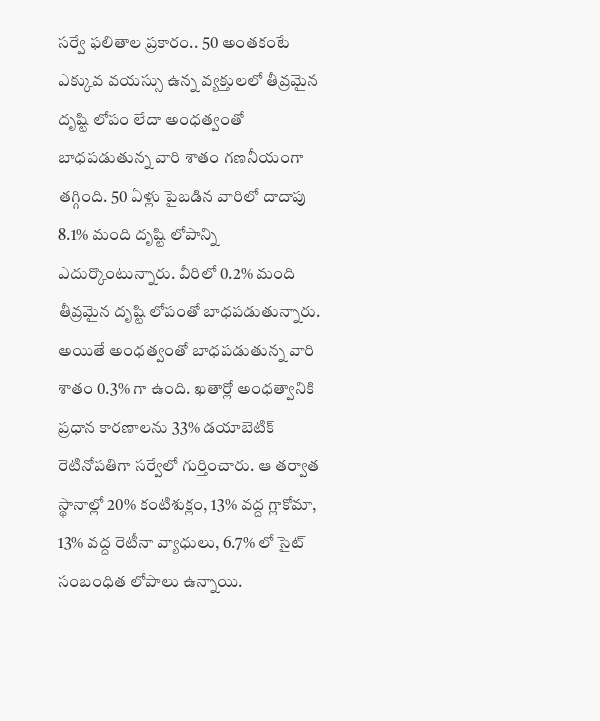సర్వే ఫలితాల ప్రకారం.. 50 అంతకంటే ఎక్కువ వయస్సు ఉన్న వ్యక్తులలో తీవ్రమైన దృష్టి లోపం లేదా అంధత్వంతో బాధపడుతున్న వారి శాతం గణనీయంగా తగ్గింది. 50 ఏళ్లు పైబడిన వారిలో దాదాపు 8.1% మంది దృష్టి లోపాన్ని ఎదుర్కొంటున్నారు. వీరిలో 0.2% మంది తీవ్రమైన దృష్టి లోపంతో బాధపడుతున్నారు. అయితే అంధత్వంతో బాధపడుతున్న వారి శాతం 0.3% గా ఉంది. ఖతార్లో అంధత్వానికి ప్రధాన కారణాలను 33% డయాబెటిక్ రెటినోపతిగా సర్వేలో గుర్తించారు. ఆ తర్వాత స్థానాల్లో 20% కంటిశుక్లం, 13% వద్ద గ్లాకోమా, 13% వద్ద రెటీనా వ్యాధులు, 6.7% లో సైట్ సంబంధిత లోపాలు ఉన్నాయి.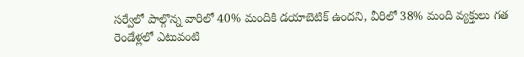సర్వేలో పాల్గొన్న వారిలో 40% మందికి డయాబెటిక్ ఉందని, వీరిలో 38% మంది వ్యక్తులు గత రెండేళ్లలో ఎటువంటి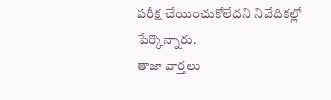పరీక్ష చేయించుకోలేదని నివేదికల్లో పేర్కొన్నారు.
తాజా వార్తలు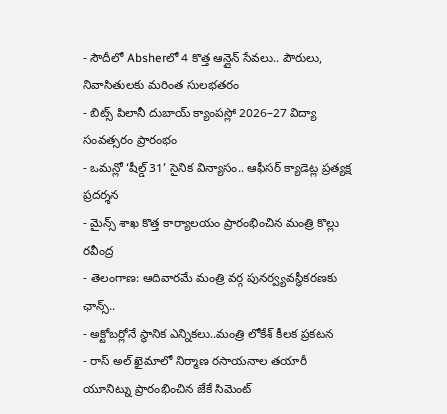- సౌదీలో Absherలో 4 కొత్త ఆన్లైన్ సేవలు.. పౌరులు, నివాసితులకు మరింత సులభతరం
- బిట్స్ పిలానీ దుబాయ్ క్యాంపస్లో 2026–27 విద్యా సంవత్సరం ప్రారంభం
- ఒమన్లో ‘షీల్డ్ 31’ సైనిక విన్యాసం.. ఆఫీసర్ క్యాడెట్ల ప్రత్యక్ష ప్రదర్శన
- మైన్స్ శాఖ కొత్త కార్యాలయం ప్రారంభించిన మంత్రి కొల్లు రవీంద్ర
- తెలంగాణ: ఆదివారమే మంత్రి వర్గ పునర్వ్యవస్థీకరణకు ఛాన్స్..
- అక్టోబర్లోనే స్థానిక ఎన్నికలు..మంత్రి లోకేశ్ కీలక ప్రకటన
- రాస్ అల్ ఖైమాలో నిర్మాణ రసాయనాల తయారీ యూనిట్ను ప్రారంభించిన జేకే సిమెంట్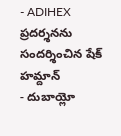- ADIHEX ప్రదర్శనను సందర్శించిన షేక్ హమ్దాన్
- దుబాయ్లో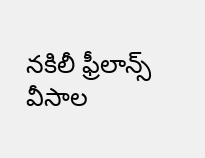నకిలీ ఫ్రీలాన్స్ వీసాల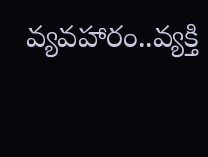వ్యవహారం..వ్యక్తి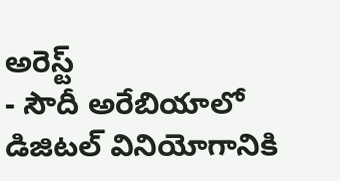అరెస్ట్
- సౌదీ అరేబియాలో డిజిటల్ వినియోగానికి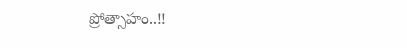ప్రోత్సాహం..!!